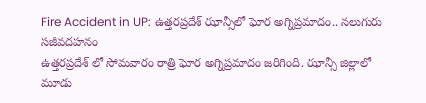Fire Accident in UP: ఉత్తరప్రదేశ్ ఝాన్సీలో ఘోర అగ్నిప్రమాదం.. నలుగురు సజీవదహనం
ఉత్తరప్రదేశ్ లో సోమవారం రాత్రి ఘోర అగ్నిప్రమాదం జరిగింది. ఝాన్సీ జిల్లాలో మూడు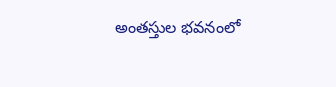అంతస్తుల భవనంలో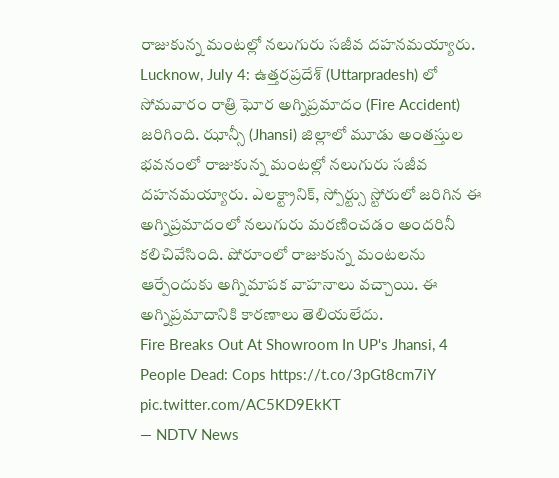రాజుకున్న మంటల్లో నలుగురు సజీవ దహనమయ్యారు.
Lucknow, July 4: ఉత్తరప్రదేశ్ (Uttarpradesh) లో సోమవారం రాత్రి ఘోర అగ్నిప్రమాదం (Fire Accident) జరిగింది. ఝాన్సీ (Jhansi) జిల్లాలో మూడు అంతస్తుల భవనంలో రాజుకున్న మంటల్లో నలుగురు సజీవ దహనమయ్యారు. ఎలక్ట్రానిక్, స్పోర్ట్సు స్టోరులో జరిగిన ఈ అగ్నిప్రమాదంలో నలుగురు మరణించడం అందరినీ కలిచివేసింది. షోరూంలో రాజుకున్న మంటలను ఆర్పేందుకు అగ్నిమాపక వాహనాలు వచ్చాయి. ఈ అగ్నిప్రమాదానికి కారణాలు తెలియలేదు.
Fire Breaks Out At Showroom In UP's Jhansi, 4 People Dead: Cops https://t.co/3pGt8cm7iY pic.twitter.com/AC5KD9EkKT
— NDTV News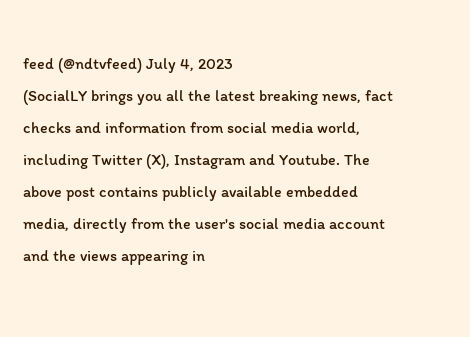feed (@ndtvfeed) July 4, 2023
(SocialLY brings you all the latest breaking news, fact checks and information from social media world, including Twitter (X), Instagram and Youtube. The above post contains publicly available embedded media, directly from the user's social media account and the views appearing in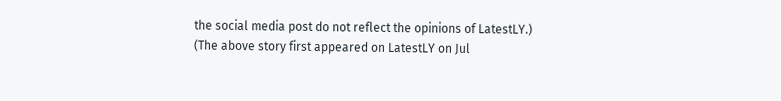the social media post do not reflect the opinions of LatestLY.)
(The above story first appeared on LatestLY on Jul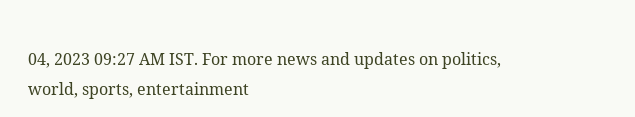04, 2023 09:27 AM IST. For more news and updates on politics, world, sports, entertainment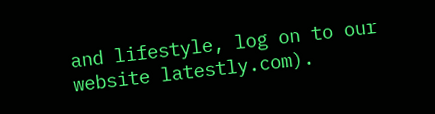and lifestyle, log on to our website latestly.com).